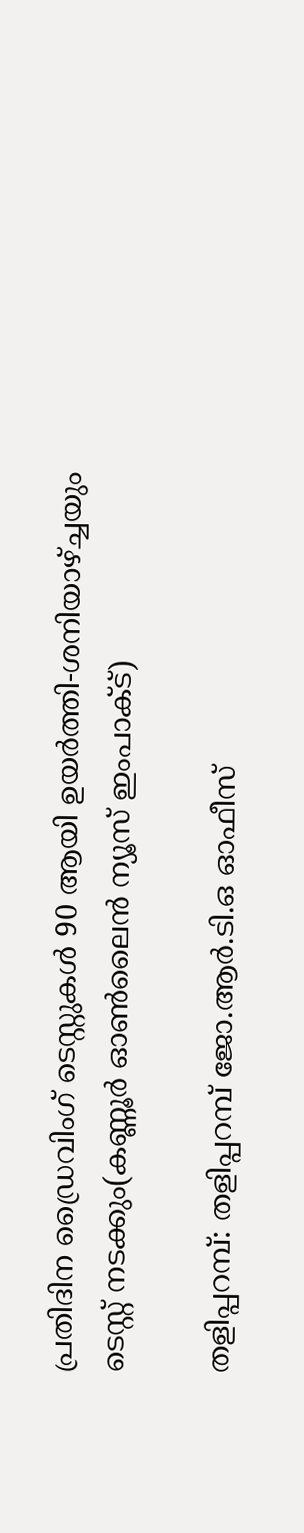പ്രതിദിന ഡ്രൈവിംഗ് ടെസ്റ്റുകള്‍ 90 ആയി ഉയര്‍ത്തി-ശനിയാഴ്ച്ചയും ടെസ്റ്റ് നടക്കും(കണ്ണൂര്‍ ഓണ്‍ലൈന്‍ ന്യൂസ് ഇംപാക്ട്)

തളിപ്പറമ്പ്: തളിപ്പറമ്പ് ജോ.ആര്‍.ടി.ഒ ഓഫീസ്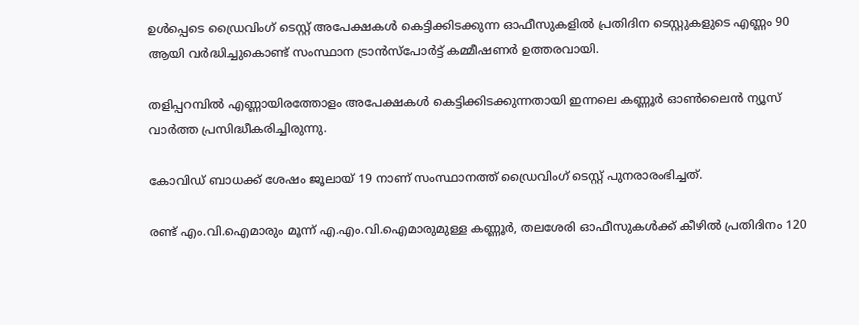ഉള്‍പ്പെടെ ഡ്രൈവിംഗ് ടെസ്റ്റ് അപേക്ഷകള്‍ കെട്ടിക്കിടക്കുന്ന ഓഫീസുകളില്‍ പ്രതിദിന ടെസ്റ്റുകളുടെ എണ്ണം 90 ആയി വര്‍ദ്ധിച്ചുകൊണ്ട് സംസ്ഥാന ട്രാന്‍സ്‌പോര്‍ട്ട് കമ്മീഷണര്‍ ഉത്തരവായി.

തളിപ്പറമ്പില്‍ എണ്ണായിരത്തോളം അപേക്ഷകള്‍ കെട്ടിക്കിടക്കുന്നതായി ഇന്നലെ കണ്ണൂര്‍ ഓണ്‍ലൈന്‍ ന്യൂസ് വാര്‍ത്ത പ്രസിദ്ധീകരിച്ചിരുന്നു.

കോവിഡ് ബാധക്ക് ശേഷം ജൂലായ് 19 നാണ് സംസ്ഥാനത്ത് ഡ്രൈവിംഗ് ടെസ്റ്റ് പുനരാരംഭിച്ചത്.

രണ്ട് എം.വി.ഐമാരും മൂന്ന് എ.എം.വി.ഐമാരുമുള്ള കണ്ണൂര്‍, തലശേരി ഓഫീസുകള്‍ക്ക് കീഴില്‍ പ്രതിദിനം 120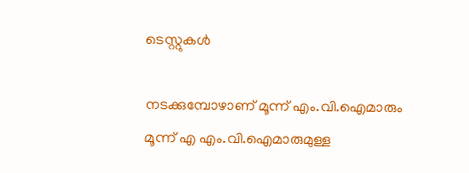ടെസ്റ്റുകള്‍

നടക്കുമ്പോഴാണ് മൂന്ന് എം.വി.ഐമാരും മൂന്ന് എ എം.വി.ഐമാരുമുള്ള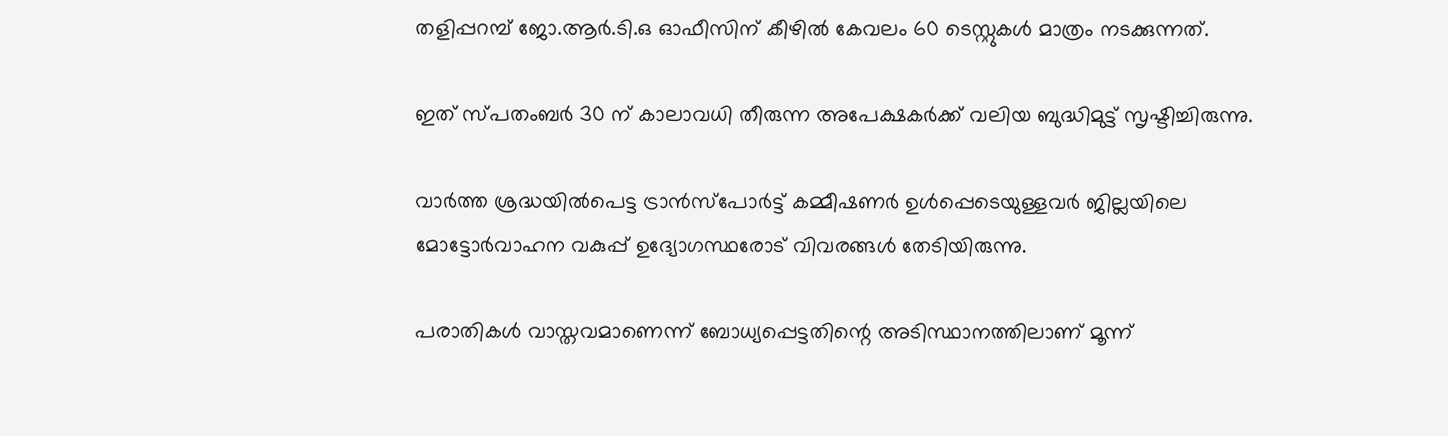തളിപ്പറമ്പ് ജോ.ആര്‍.ടി.ഒ ഓഫീസിന് കീഴില്‍ കേവലം 60 ടെസ്റ്റുകള്‍ മാത്രം നടക്കുന്നത്.

ഇത് സ്പതംബര്‍ 30 ന് കാലാവധി തീരുന്ന അപേക്ഷകര്‍ക്ക് വലിയ ബുദ്ധിമുട്ട് സൃഷ്ടിച്ചിരുന്നു.

വാര്‍ത്ത ശ്രദ്ധയില്‍പെട്ട ട്രാന്‍സ്‌പോര്‍ട്ട് കമ്മീഷണര്‍ ഉള്‍പ്പെടെയുള്ളവര്‍ ജില്ലയിലെ മോട്ടോര്‍വാഹന വകുപ്പ് ഉദ്യോഗസ്ഥരോട് വിവരങ്ങള്‍ തേടിയിരുന്നു.

പരാതികള്‍ വാസ്തവമാണെന്ന് ബോധ്യപ്പെട്ടതിന്റെ അടിസ്ഥാനത്തിലാണ് മൂന്ന്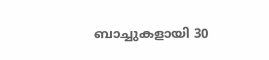ബാച്ചുകളായി 30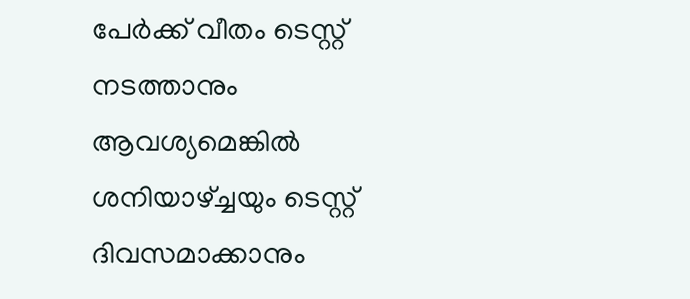പേര്‍ക്ക് വീതം ടെസ്റ്റ് നടത്താനും ആവശ്യമെങ്കില്‍ ശനിയാഴ്ച്ചയും ടെസ്റ്റ് ദിവസമാക്കാനും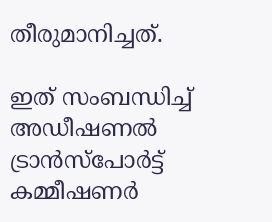തീരുമാനിച്ചത്.

ഇത് സംബന്ധിച്ച് അഡീഷണല്‍ ട്രാന്‍സ്‌പോര്‍ട്ട് കമ്മീഷണര്‍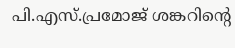പി.എസ്.പ്രമോജ് ശങ്കറിന്റെ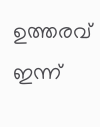ഉത്തരവ് ഇന്ന്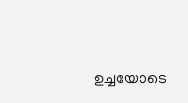ഉച്ചയോടെ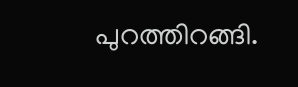പുറത്തിറങ്ങി.